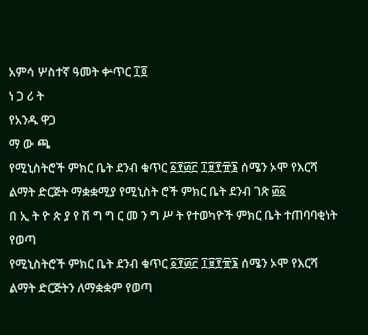አምሳ ሦስተኛ ዓመት ቍጥር ፲፬
ነ ጋ ሪ ት
የአንዱ ዋጋ
ማ ው ጫ
የሚኒስትሮች ምክር ቤት ደንብ ቁጥር ፩፻፴፫ ፲፱፻፹፮ ሰሜን ኦሞ የእርሻ ልማት ድርጅት ማቋቋሚያ የሚኒስት ሮች ምክር ቤት ደንብ ገጽ ፴፩
በ ኢ ት ዮ ጵ ያ የ ሽ ግ ግ ር መ ን ግ ሥ ት የተወካዮች ምክር ቤት ተጠባባቂነት የወጣ
የሚኒስትሮች ምክር ቤት ደንብ ቁጥር ፩፻፴፫ ፲፱፻፹፮ ሰሜን ኦሞ የእርሻ ልማት ድርጅትን ለማቋቋም የወጣ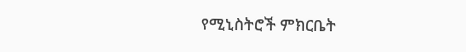የሚኒስትሮች ምክርቤት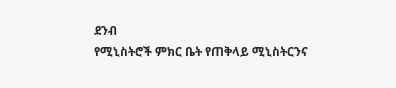ደንብ
የሚኒስትሮች ምክር ቤት የጠቅላይ ሚኒስትርንና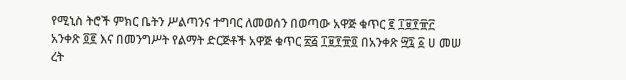የሚኒስ ትሮች ምክር ቤትን ሥልጣንና ተግባር ለመወሰን በወጣው አዋጅ ቁጥር ፪ ፲፱፻፹፫ አንቀጽ ፬፪ እና በመንግሥት የልማት ድርጅቶች አዋጅ ቁጥር ፳፭ ፲፱፻፹፬ በአንቀጽ ፵፯ ፩ ሀ መሠ ረት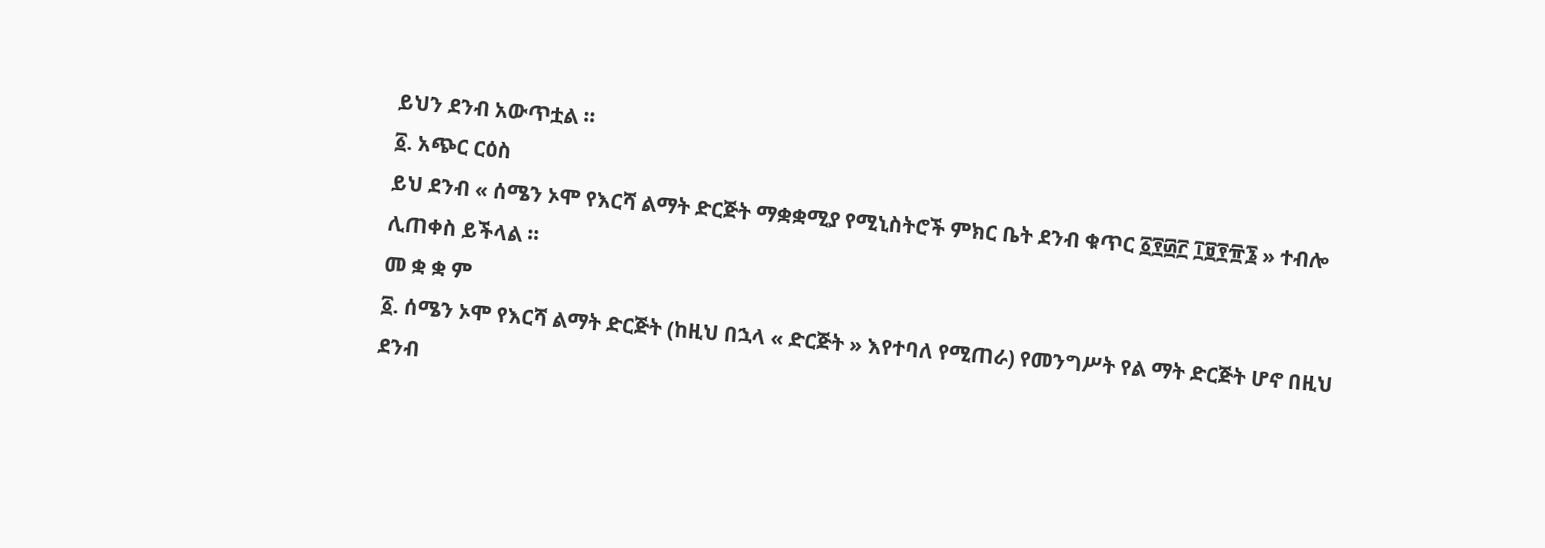ይህን ደንብ አውጥቷል ።
፩. አጭር ርዕስ
ይህ ደንብ « ሰሜን ኦሞ የእርሻ ልማት ድርጅት ማቋቋሚያ የሚኒስትሮች ምክር ቤት ደንብ ቁጥር ፩፻፴፫ ፲፱፻፹፮ » ተብሎ ሊጠቀስ ይችላል ።
መ ቋ ቋ ም
፩. ሰሜን ኦሞ የእርሻ ልማት ድርጅት (ከዚህ በኋላ « ድርጅት » እየተባለ የሚጠራ) የመንግሥት የል ማት ድርጅት ሆኖ በዚህ ደንብ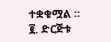ተቋቁሟል ።
፪. ድርጅቱ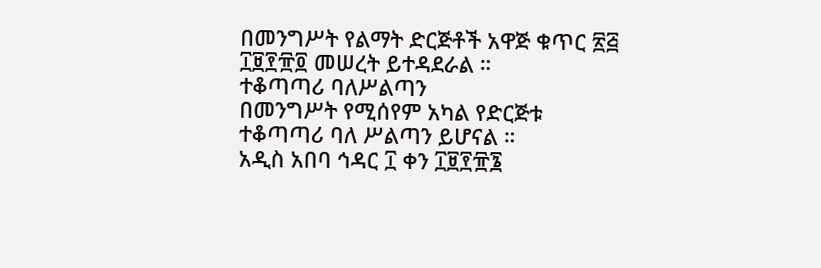በመንግሥት የልማት ድርጅቶች አዋጅ ቁጥር ፳፭ ፲፱፻፹፬ መሠረት ይተዳደራል ።
ተቆጣጣሪ ባለሥልጣን
በመንግሥት የሚሰየም አካል የድርጅቱ ተቆጣጣሪ ባለ ሥልጣን ይሆናል ።
አዲስ አበባ ኅዳር ፲ ቀን ፲፱፻፹፮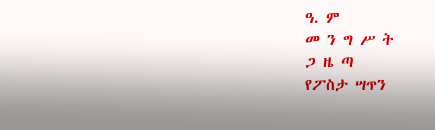ዓ. ም
መ ን ግ ሥ ት
ጋ ዜ ጣ
የፖስታ ሣጥን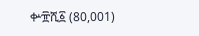ቍ፹ሺ፩ (80,001)